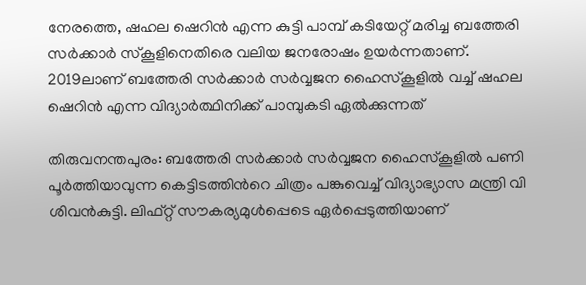നേരത്തെ, ഷഹല ഷെറിൻ എന്ന കുട്ടി പാമ്പ് കടിയേറ്റ് മരിച്ച ബത്തേരി സര്‍ക്കാര്‍ സ്കൂളിനെതിരെ വലിയ ജനരോഷം ഉയര്‍ന്നതാണ്. 2019ലാണ് ബത്തേരി സർക്കാര്‍ സർവ്വജന ഹൈസ്കൂളിൽ വച്ച് ഷഹല ഷെറിൻ എന്ന വിദ്യാര്‍ത്ഥിനിക്ക് പാമ്പുകടി ഏല്‍ക്കുന്നത്

തിരുവനന്തപുരം: ബത്തേരി സർക്കാര്‍ സർവ്വജന ഹൈസ്കൂളിൽ പണി പൂർത്തിയാവുന്ന കെട്ടിടത്തിന്‍റെ ചിത്രം പങ്കുവെച്ച് വിദ്യാഭ്യാസ മന്ത്രി വി ശിവൻകുട്ടി. ലിഫ്റ്റ് സൗകര്യമുൾപ്പെടെ ഏർപ്പെടുത്തിയാണ്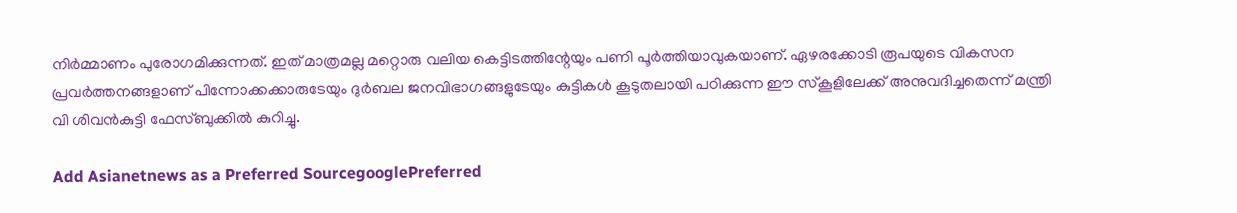നിർമ്മാണം പുരോഗമിക്കുന്നത്. ഇത് മാത്രമല്ല മറ്റൊരു വലിയ കെട്ടിടത്തിന്റേയും പണി പൂർത്തിയാവുകയാണ്. ഏഴരക്കോടി രൂപയുടെ വികസന പ്രവർത്തനങ്ങളാണ് പിന്നോക്കക്കാരുടേയും ദുർബല ജനവിഭാഗങ്ങളുടേയും കുട്ടികൾ കൂടുതലായി പഠിക്കുന്ന ഈ സ്കൂളിലേക്ക് അനുവദിച്ചതെന്ന് മന്ത്രി വി ശിവൻകുട്ടി ഫേസ്ബുക്കില്‍ കുറിച്ചു.

Add Asianetnews as a Preferred SourcegooglePreferred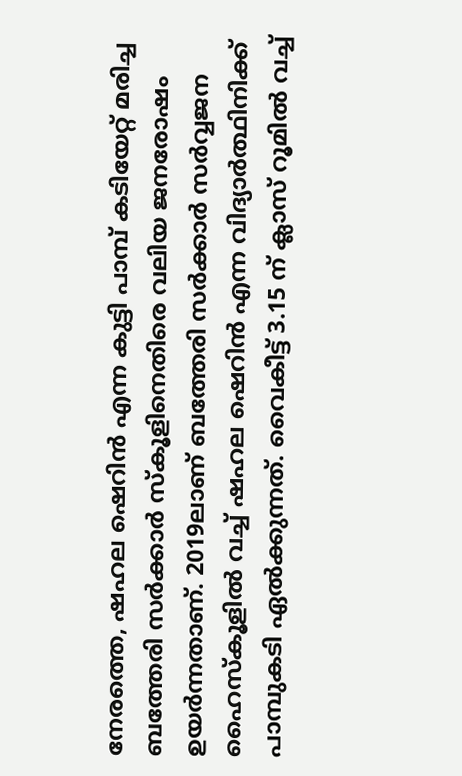നേരത്തെ, ഷഹല ഷെറിൻ എന്ന കുട്ടി പാമ്പ് കടിയേറ്റ് മരിച്ച ബത്തേരി സര്‍ക്കാര്‍ സ്കൂളിനെതിരെ വലിയ ജനരോഷം ഉയര്‍ന്നതാണ്. 2019ലാണ് ബത്തേരി സർക്കാര്‍ സർവ്വജന ഹൈസ്കൂളിൽ വച്ച് ഷഹല ഷെറിൻ എന്ന വിദ്യാര്‍ത്ഥിനിക്ക് പാമ്പുകടി ഏല്‍ക്കുന്നത്. വൈകീട്ട് 3.15 ന് ക്ലാസ് റൂമില്‍ വച്ച്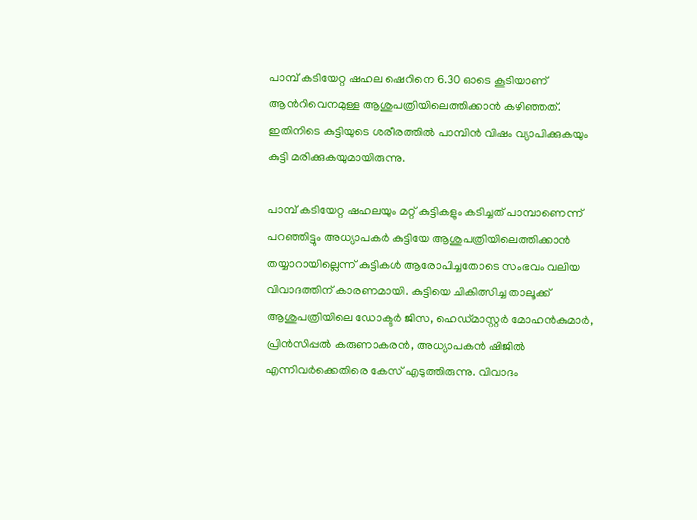പാമ്പ് കടിയേറ്റ ഷഹല ഷെറിനെ 6.30 ഓടെ കൂടിയാണ് ആന്‍റിവെനമുള്ള ആശുപത്രിയിലെത്തിക്കാന്‍ കഴിഞ്ഞത്. ഇതിനിടെ കുട്ടിയുടെ ശരീരത്തില്‍ പാമ്പിന്‍ വിഷം വ്യാപിക്കുകയും കുട്ടി മരിക്കുകയുമായിരുന്നു.

പാമ്പ് കടിയേറ്റ ഷഹലയും മറ്റ് കുട്ടികളും കടിച്ചത് പാമ്പാണെന്ന് പറഞ്ഞിട്ടും അധ്യാപകര്‍ കുട്ടിയേ ആശുപത്രിയിലെത്തിക്കാന്‍ തയ്യാറായില്ലെന്ന് കുട്ടികള്‍ ആരോപിച്ചതോടെ സംഭവം വലിയ വിവാദത്തിന് കാരണമായി. കുട്ടിയെ ചികിത്സിച്ച താലൂക്ക് ആശുപത്രിയിലെ ഡോക്ടർ ജിസ, ഹെഡ്മാസ്റ്റർ മോഹൻകുമാർ, പ്രിൻസിപ്പൽ കരുണാകരൻ, അധ്യാപകൻ ഷിജിൽ എന്നിവര്‍ക്കെതിരെ കേസ് എടുത്തിരുന്നു. വിവാദം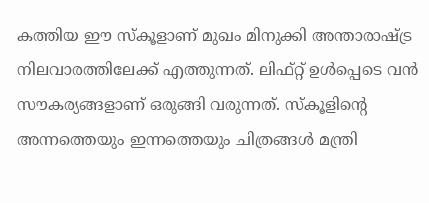കത്തിയ ഈ സ്കൂളാണ് മുഖം മിനുക്കി അന്താരാഷ്ട്ര നിലവാരത്തിലേക്ക് എത്തുന്നത്. ലിഫ്റ്റ് ഉള്‍പ്പെടെ വൻ സൗകര്യങ്ങളാണ് ഒരുങ്ങി വരുന്നത്. സ്കൂളിന്‍റെ അന്നത്തെയും ഇന്നത്തെയും ചിത്രങ്ങള്‍ മന്ത്രി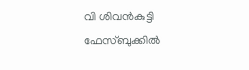വി ശിവൻകുട്ടി ഫേസ്ബുക്കില്‍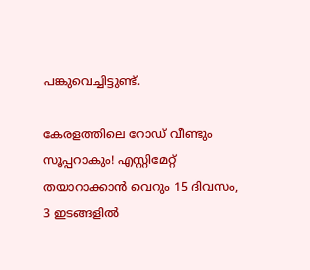പങ്കുവെച്ചിട്ടുണ്ട്.

കേരളത്തിലെ റോഡ് വീണ്ടും സൂപ്പറാകും! എസ്റ്റിമേറ്റ് തയാറാക്കാൻ വെറും 15 ദിവസം, 3 ഇടങ്ങളിൽ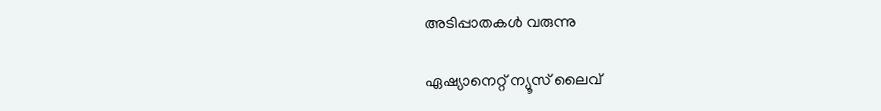അടിപ്പാതകൾ വരുന്നു

ഏഷ്യാനെറ്റ് ന്യൂസ് ലൈവ്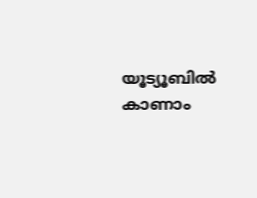യൂട്യൂബിൽ കാണാം